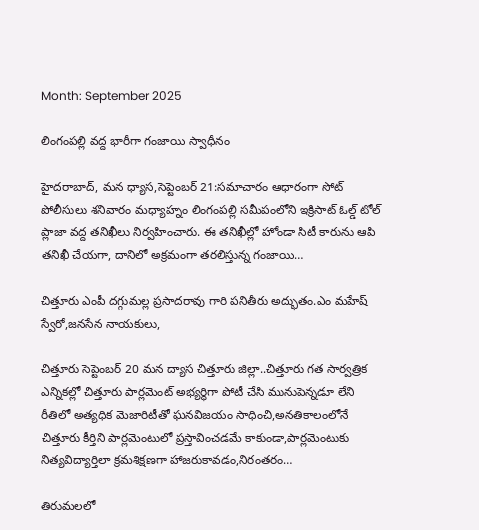Month: September 2025

లింగంపల్లి వద్ద భారీగా గంజాయి స్వాధీనం

హైదరాబాద్‌, మన ధ్యాస,సెప్టెంబర్ 21:సమాచారం ఆధారంగా సోట్ పోలీసులు శనివారం మధ్యాహ్నం లింగంపల్లి సమీపంలోని ఇక్రిసాట్ ఓల్డ్ టోల్ ప్లాజా వద్ద తనిఖీలు నిర్వహించారు. ఈ తనిఖీల్లో హోండా సిటీ కారును ఆపి తనిఖీ చేయగా, దానిలో అక్రమంగా తరలిస్తున్న గంజాయి…

చిత్తూరు ఎంపీ దగ్గుమల్ల ప్రసాదరావు గారి పనితీరు అద్భుతం.ఎం మహేష్ స్వేరో,జనసేన నాయకులు,

చిత్తూరు సెప్టెంబర్ 20 మన ద్యాస చిత్తూరు జిల్లా..చిత్తూరు గత సార్వత్రిక ఎన్నికల్లో చిత్తూరు పార్లమెంట్ అభ్యర్థిగా పోటీ చేసి మునుపెన్నడూ లేని రీతిలో అత్యధిక మెజారిటీతో ఘనవిజయం సాధించి,అనతికాలంలోనే చిత్తూరు కీర్తిని పార్లమెంటులో ప్రస్తావించడమే కాకుండా,పార్లమెంటుకు నిత్యవిద్యార్తిలా క్రమశిక్షణగా హాజరుకావడం,నిరంతరం…

తిరుమలలో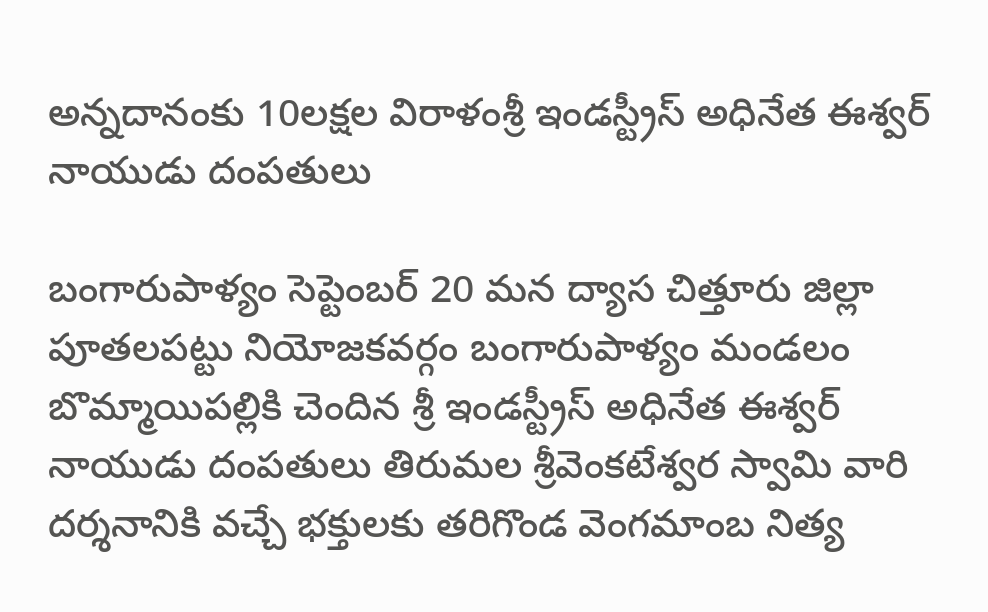అన్నదానంకు 10లక్షల విరాళంశ్రీ ఇండస్ట్రీస్ అధినేత ఈశ్వర్ నాయుడు దంపతులు

బంగారుపాళ్యం సెప్టెంబర్ 20 మన ద్యాస చిత్తూరు జిల్లా పూతలపట్టు నియోజకవర్గం బంగారుపాళ్యం మండలం బొమ్మాయిపల్లికి చెందిన శ్రీ ఇండస్ట్రీస్ అధినేత ఈశ్వర్ నాయుడు దంపతులు తిరుమల శ్రీవెంకటేశ్వర స్వామి వారి దర్శనానికి వచ్చే భక్తులకు తరిగొండ వెంగమాంబ నిత్య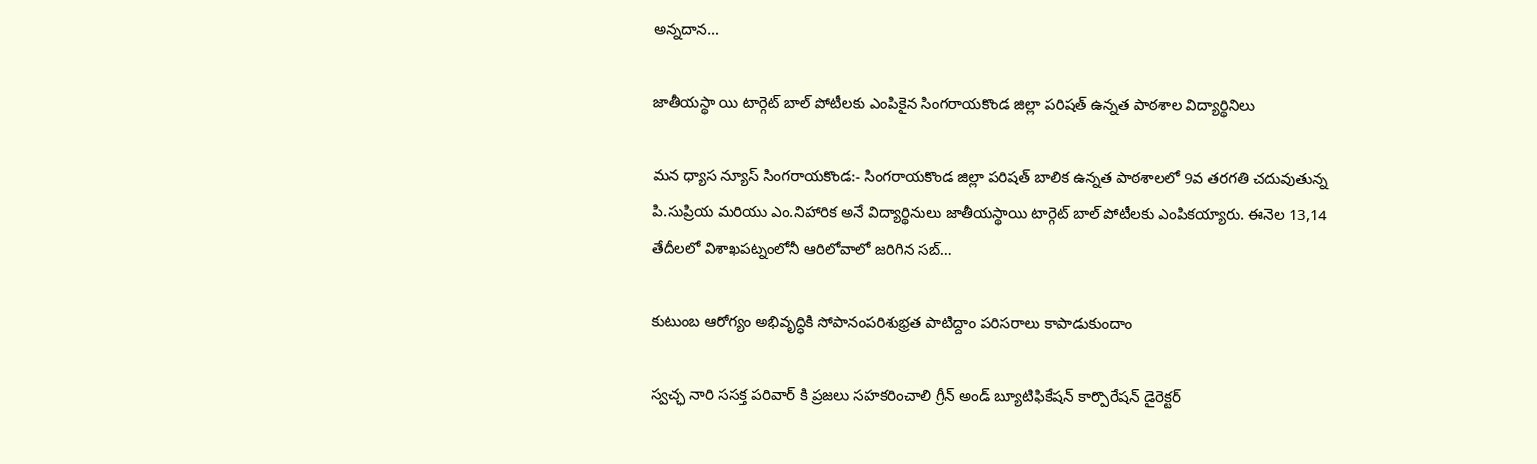అన్నదాన…

జాతీయస్థా యి టార్గెట్ బాల్ పోటీలకు ఎంపికైన సింగరాయకొండ జిల్లా పరిషత్ ఉన్నత పాఠశాల విద్యార్థినిలు

మన ధ్యాస న్యూస్ సింగరాయకొండ:- సింగరాయకొండ జిల్లా పరిషత్ బాలిక ఉన్నత పాఠశాలలో 9వ తరగతి చదువుతున్న పి.సుప్రియ మరియు ఎం.నిహారిక అనే విద్యార్థినులు జాతీయస్థాయి టార్గెట్ బాల్ పోటీలకు ఎంపికయ్యారు. ఈనెల 13,14 తేదీలలో విశాఖపట్నంలోనీ ఆరిలోవాలో జరిగిన సబ్…

కుటుంబ ఆరోగ్యం అభివృద్ధికి సోపానంపరిశుభ్రత పాటిద్దాం పరిసరాలు కాపాడుకుందాం

స్వచ్ఛ నారి ససక్త పరివార్ కి ప్రజలు సహకరించాలి గ్రీన్ అండ్ బ్యూటిఫికేషన్ కార్పొరేషన్ డైరెక్టర్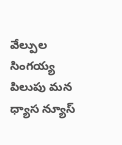వేల్పుల సింగయ్య పిలుపు మన ధ్యాస న్యూస్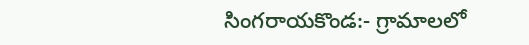సింగరాయకొండ:- గ్రామాలలో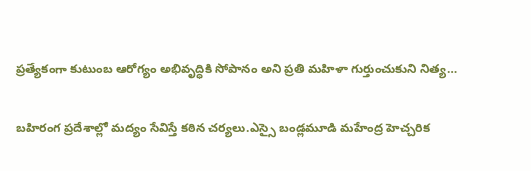ప్రత్యేకంగా కుటుంబ ఆరోగ్యం అభివృద్ధికి సోపానం అని ప్రతి మహిళా గుర్తుంచుకుని నిత్య…

బహిరంగ ప్రదేశాల్లో మద్యం సేవిస్తే కఠిన చర్యలు.ఎస్సై బండ్లమూడి మహేంద్ర హెచ్చరిక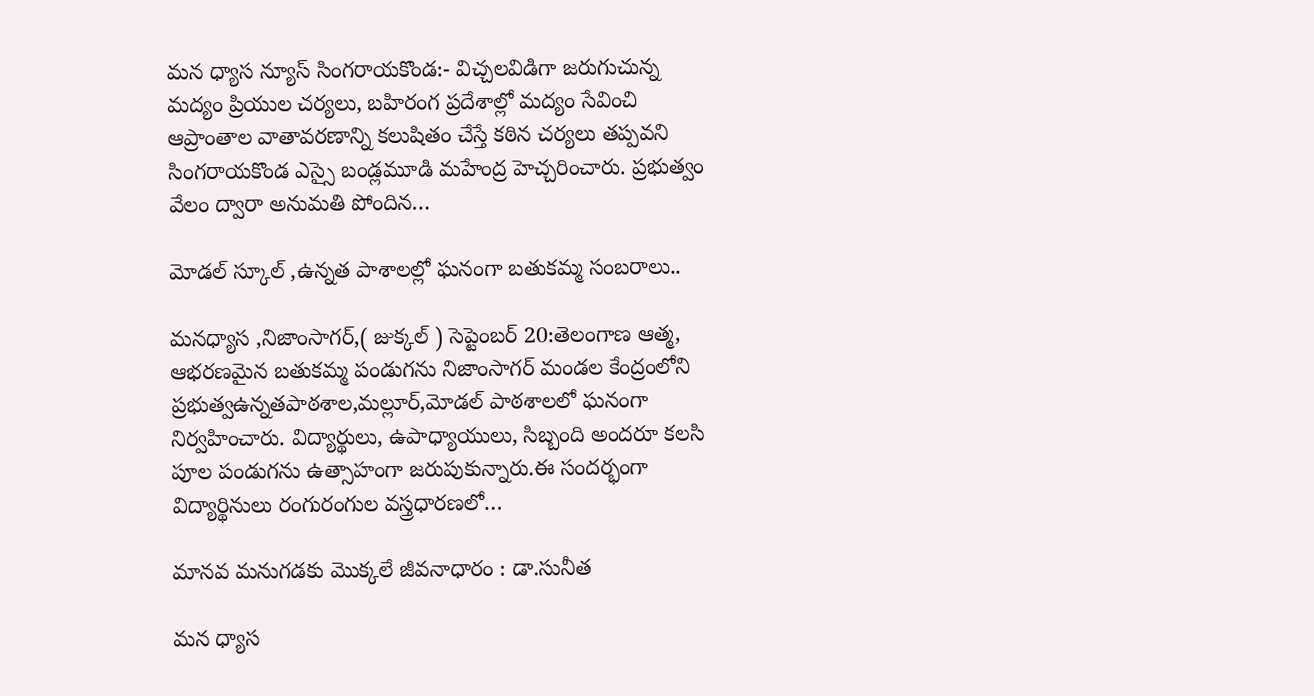మన ధ్యాస న్యూస్ సింగరాయకొండ:- విచ్చలవిడిగా జరుగుచున్న మద్యం ప్రియుల చర్యలు, బహిరంగ ప్రదేశాల్లో మద్యం సేవించి ఆప్రాంతాల వాతావరణాన్ని కలుషితం చేస్తే కఠిన చర్యలు తప్పవని సింగరాయకొండ ఎస్సై బండ్లమూడి మహేంద్ర హెచ్చరించారు. ప్రభుత్వం వేలం ద్వారా అనుమతి పోందిన…

మోడల్ స్కూల్ ,ఉన్నత పాశాలల్లో ఘనంగా బతుకమ్మ సంబరాలు..

మనధ్యాస ,నిజాంసాగర్,( జుక్కల్ ) సెప్టెంబర్ 20:తెలంగాణ ఆత్మ, ఆభరణమైన బతుకమ్మ పండుగను నిజాంసాగర్ మండల కేంద్రంలోని ప్రభుత్వఉన్నతపాఠశాల,మల్లూర్,మోడల్ పాఠశాలలో ఘనంగా నిర్వహించారు. విద్యార్థులు, ఉపాధ్యాయులు, సిబ్బంది అందరూ కలసి పూల పండుగను ఉత్సాహంగా జరుపుకున్నారు.ఈ సందర్భంగా విద్యార్థినులు రంగురంగుల వస్త్రధారణలో…

మానవ మనుగడకు మొక్కలే జీవనాధారం : డా.సునీత

మన ధ్యాస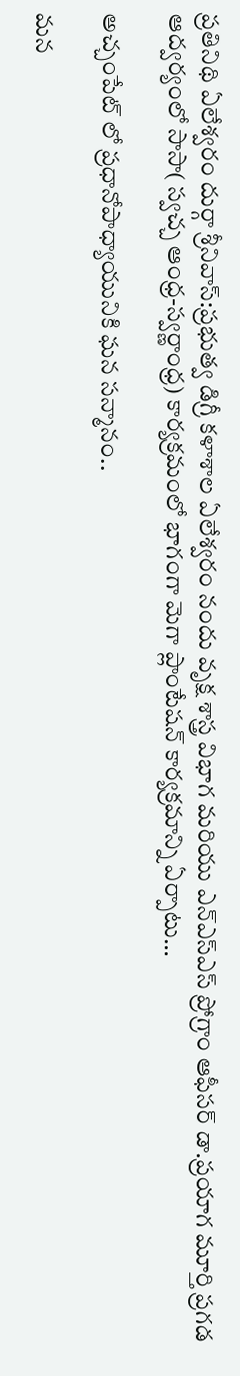ప్రతినిథి ఏలేశ్వరం దుర్గా శ్రీనివాస్:ప్రభుత్వ డిగ్రీ కళాశాల ఏలేశ్వరం నందు వృక్ష శాస్త్ర విభాగ మరియు ఎన్‌ఎస్‌ఎస్ ప్రోగ్రాం ఆఫీసర్ డా.ప్రయాగ మూర్తి ప్రగడ ఆద్వర్యంలో సాసా( స్వచ్చ ఆంధ్ర-స్వర్ణాంధ్ర) కార్యక్రమంలో భాగంగా మెగా ప్లాంటేషన్ కార్యక్రమాన్ని ఏర్పాటు…

అచ్చంపేట్ లో ప్రధానోపాధ్యాయునికి ఘన సన్మానం..

మన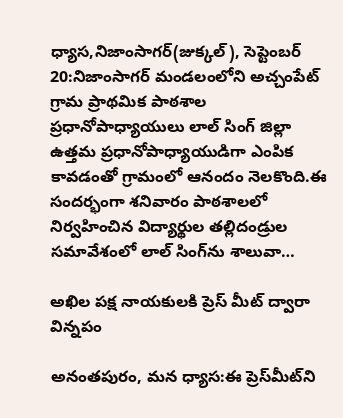ధ్యాస,నిజాంసాగర్(జుక్కల్), సెప్టెంబర్ 20:నిజాంసాగర్ మండలంలోని అచ్చంపేట్ గ్రామ ప్రాథమిక పాఠశాల ప్రధానోపాధ్యాయులు లాల్ సింగ్ జిల్లా ఉత్తమ ప్రధానోపాధ్యాయుడిగా ఎంపిక కావడంతో గ్రామంలో ఆనందం నెలకొంది.ఈ సందర్భంగా శనివారం పాఠశాలలో నిర్వహించిన విద్యార్థుల తల్లిదండ్రుల సమావేశంలో లాల్ సింగ్‌ను శాలువా…

అఖిల పక్ష నాయకులకి ప్రెస్ మీట్ ద్వారా విన్నపం

అనంతపురం, మన ధ్యాస:ఈ ప్రెస్‌మీట్‌ని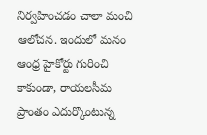నిర్వహించడం చాలా మంచి ఆలోచన. ఇందులో మనం ఆంధ్ర హైకోర్టు గురించి కాకుండా, రాయలసీమ ప్రాంతం ఎదుర్కొంటున్న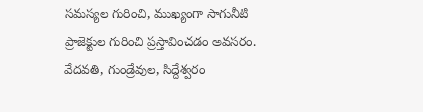సమస్యల గురించి, ముఖ్యంగా సాగునీటి ప్రాజెక్టుల గురించి ప్రస్తావించడం అవసరం. వేదవతి, గుండ్రేవుల, సిద్దేశ్వరం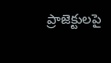ప్రాజెక్టులపై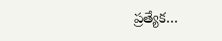ప్రత్యేక…